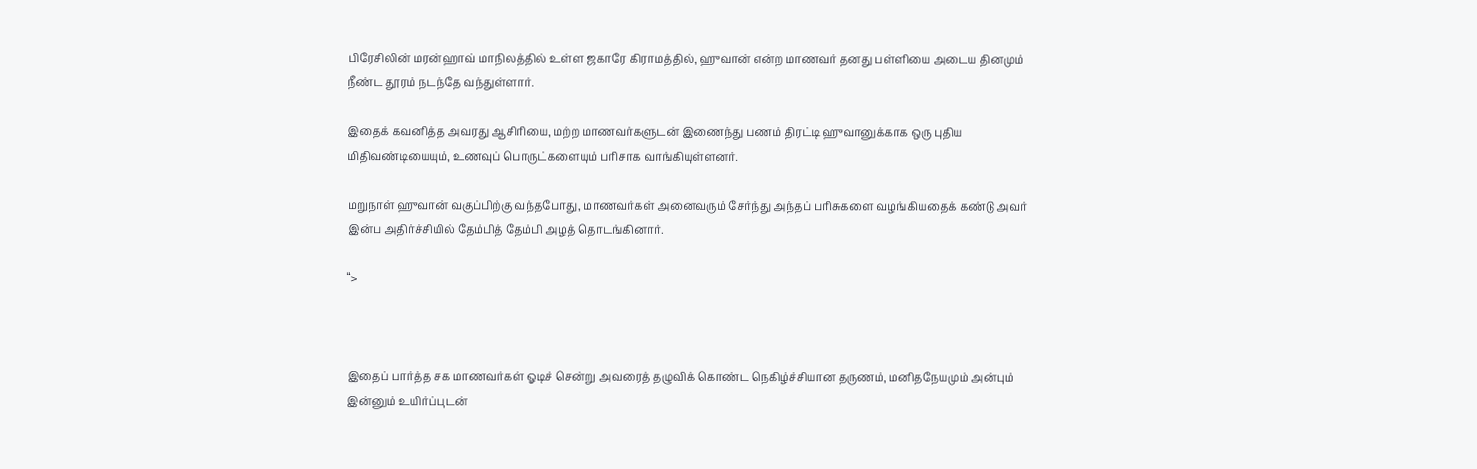பிரேசிலின் மரன்ஹாவ் மாநிலத்தில் உள்ள ஜகாரே கிராமத்தில், ஹுவான் என்ற மாணவர் தனது பள்ளியை அடைய தினமும் நீண்ட தூரம் நடந்தே வந்துள்ளார்.

இதைக் கவனித்த அவரது ஆசிரியை, மற்ற மாணவர்களுடன் இணைந்து பணம் திரட்டி ஹுவானுக்காக ஒரு புதிய மிதிவண்டியையும், உணவுப் பொருட்களையும் பரிசாக வாங்கியுள்ளனர்.

மறுநாள் ஹுவான் வகுப்பிற்கு வந்தபோது, மாணவர்கள் அனைவரும் சேர்ந்து அந்தப் பரிசுகளை வழங்கியதைக் கண்டு அவர் இன்ப அதிர்ச்சியில் தேம்பித் தேம்பி அழத் தொடங்கினார்.

“>



இதைப் பார்த்த சக மாணவர்கள் ஓடிச் சென்று அவரைத் தழுவிக் கொண்ட நெகிழ்ச்சியான தருணம், மனிதநேயமும் அன்பும் இன்னும் உயிர்ப்புடன்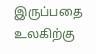இருப்பதை உலகிற்கு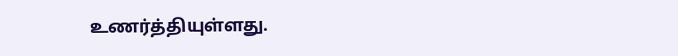உணர்த்தியுள்ளது.